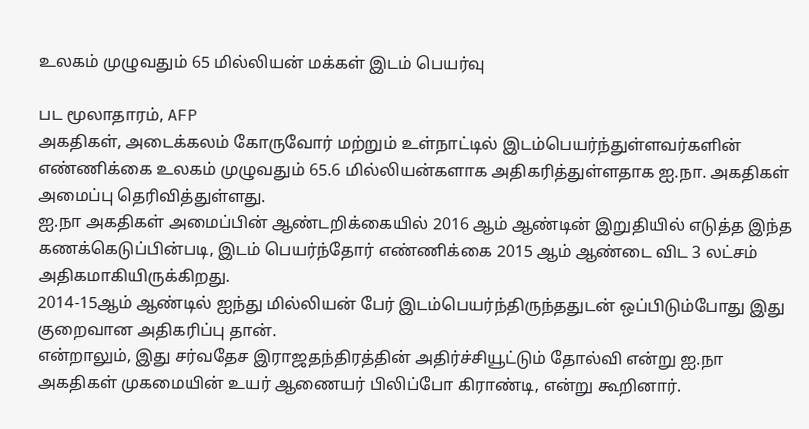உலகம் முழுவதும் 65 மில்லியன் மக்கள் இடம் பெயர்வு

பட மூலாதாரம், AFP
அகதிகள், அடைக்கலம் கோருவோர் மற்றும் உள்நாட்டில் இடம்பெயர்ந்துள்ளவர்களின் எண்ணிக்கை உலகம் முழுவதும் 65.6 மில்லியன்களாக அதிகரித்துள்ளதாக ஐ.நா. அகதிகள் அமைப்பு தெரிவித்துள்ளது.
ஐ.நா அகதிகள் அமைப்பின் ஆண்டறிக்கையில் 2016 ஆம் ஆண்டின் இறுதியில் எடுத்த இந்த கணக்கெடுப்பின்படி, இடம் பெயர்ந்தோர் எண்ணிக்கை 2015 ஆம் ஆண்டை விட 3 லட்சம் அதிகமாகியிருக்கிறது.
2014-15ஆம் ஆண்டில் ஐந்து மில்லியன் பேர் இடம்பெயர்ந்திருந்ததுடன் ஒப்பிடும்போது இது குறைவான அதிகரிப்பு தான்.
என்றாலும், இது சர்வதேச இராஜதந்திரத்தின் அதிர்ச்சியூட்டும் தோல்வி என்று ஐ.நா அகதிகள் முகமையின் உயர் ஆணையர் பிலிப்போ கிராண்டி, என்று கூறினார்.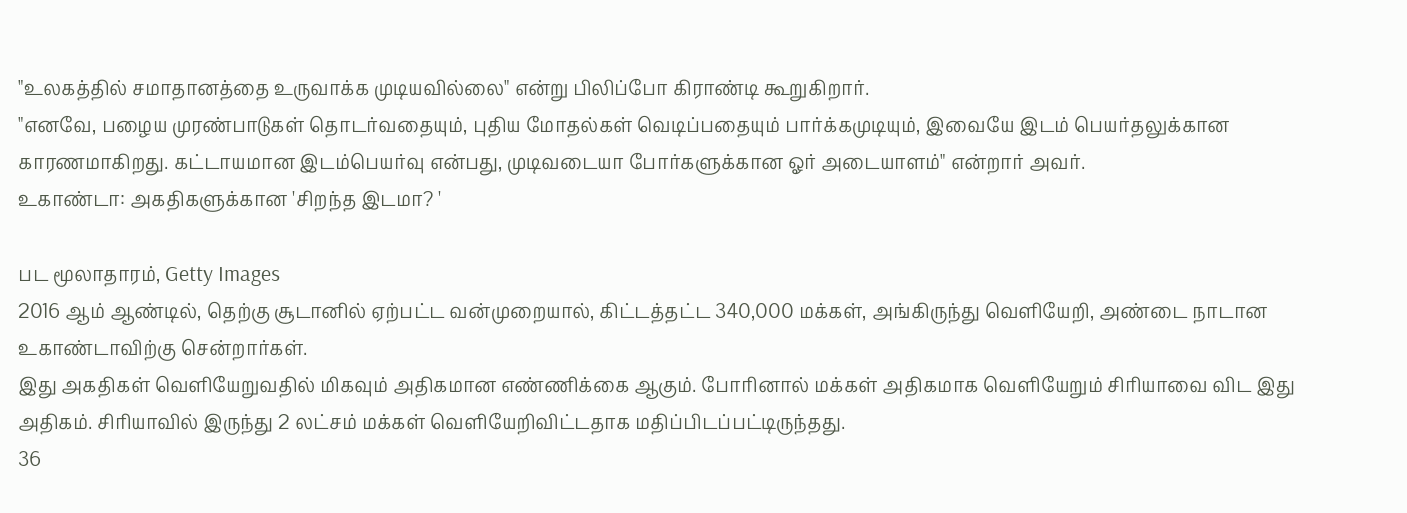"உலகத்தில் சமாதானத்தை உருவாக்க முடியவில்லை" என்று பிலிப்போ கிராண்டி கூறுகிறார்.
"எனவே, பழைய முரண்பாடுகள் தொடர்வதையும், புதிய மோதல்கள் வெடிப்பதையும் பார்க்கமுடியும், இவையே இடம் பெயர்தலுக்கான காரணமாகிறது. கட்டாயமான இடம்பெயர்வு என்பது, முடிவடையா போர்களுக்கான ஓர் அடையாளம்" என்றார் அவர்.
உகாண்டா: அகதிகளுக்கான 'சிறந்த இடமா? '

பட மூலாதாரம், Getty Images
2016 ஆம் ஆண்டில், தெற்கு சூடானில் ஏற்பட்ட வன்முறையால், கிட்டத்தட்ட 340,000 மக்கள், அங்கிருந்து வெளியேறி, அண்டை நாடான உகாண்டாவிற்கு சென்றார்கள்.
இது அகதிகள் வெளியேறுவதில் மிகவும் அதிகமான எண்ணிக்கை ஆகும். போரினால் மக்கள் அதிகமாக வெளியேறும் சிரியாவை விட இது அதிகம். சிரியாவில் இருந்து 2 லட்சம் மக்கள் வெளியேறிவிட்டதாக மதிப்பிடப்பட்டிருந்தது.
36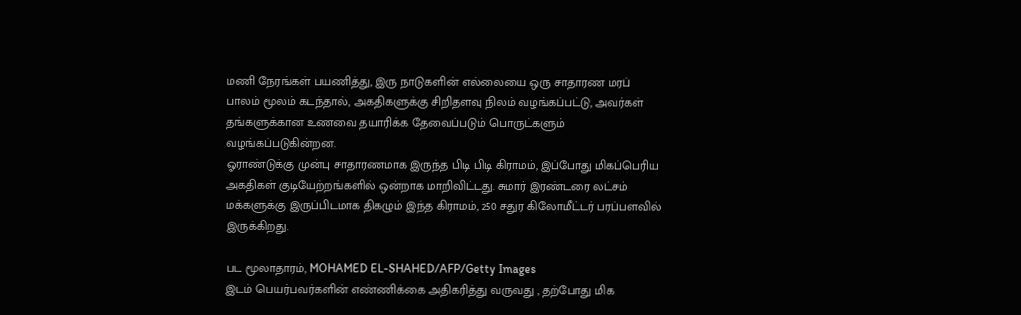மணி நேரங்கள் பயணித்து, இரு நாடுகளின் எல்லையை ஒரு சாதாரண மரப் பாலம் மூலம் கடந்தால், அகதிகளுக்கு சிறிதளவு நிலம் வழங்கப்பட்டு, அவர்கள் தங்களுக்கான உணவை தயாரிக்க தேவைப்படும் பொருட்களும் வழங்கப்படுகின்றன.
ஓராண்டுக்கு முன்பு சாதாரணமாக இருந்த பிடி பிடி கிராமம், இப்போது மிகப்பெரிய அகதிகள் குடியேற்றங்களில் ஒன்றாக மாறிவிட்டது. சுமார் இரண்டரை லட்சம் மக்களுக்கு இருப்பிடமாக திகழும் இந்த கிராமம், 250 சதுர கிலோமீட்டர் பரப்பளவில் இருக்கிறது.

பட மூலாதாரம், MOHAMED EL-SHAHED/AFP/Getty Images
இடம் பெயர்பவர்களின் எண்ணிக்கை அதிகரித்து வருவது , தற்போது மிக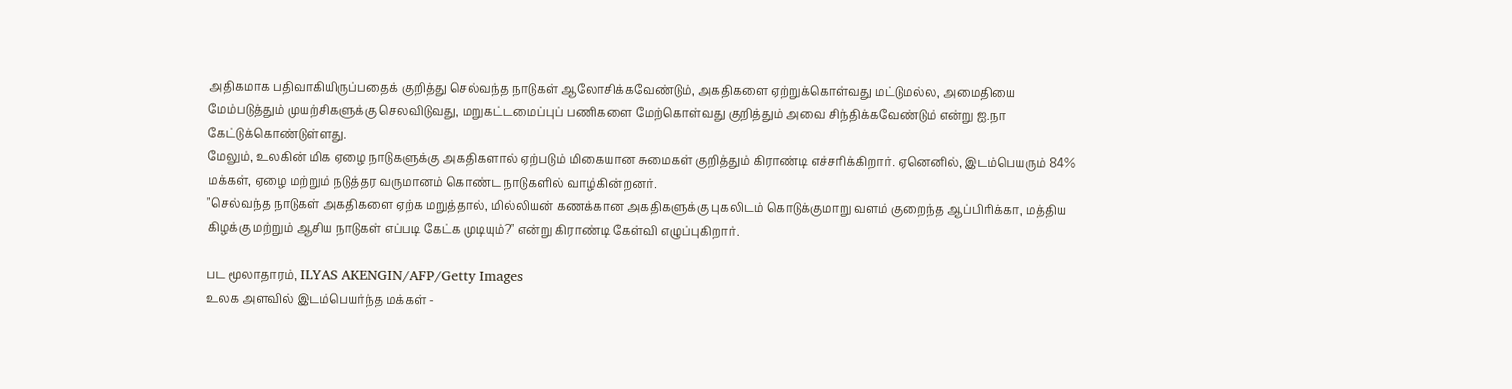அதிகமாக பதிவாகியிருப்பதைக் குறித்து செல்வந்த நாடுகள் ஆலோசிக்கவேண்டும், அகதிகளை ஏற்றுக்கொள்வது மட்டுமல்ல, அமைதியை மேம்படுத்தும் முயற்சிகளுக்கு செலவிடுவது, மறுகட்டமைப்புப் பணிகளை மேற்கொள்வது குறித்தும் அவை சிந்திக்கவேண்டும் என்று ஐ.நா கேட்டுக்கொண்டுள்ளது.
மேலும், உலகின் மிக ஏழை நாடுகளுக்கு அகதிகளால் ஏற்படும் மிகையான சுமைகள் குறித்தும் கிராண்டி எச்சரிக்கிறார். ஏனெனில், இடம்பெயரும் 84% மக்கள், ஏழை மற்றும் நடுத்தர வருமானம் கொண்ட நாடுகளில் வாழ்கின்றனர்.
"செல்வந்த நாடுகள் அகதிகளை ஏற்க மறுத்தால், மில்லியன் கணக்கான அகதிகளுக்கு புகலிடம் கொடுக்குமாறு வளம் குறைந்த ஆப்பிரிக்கா, மத்திய கிழக்கு மற்றும் ஆசிய நாடுகள் எப்படி கேட்க முடியும்?" என்று கிராண்டி கேள்வி எழுப்புகிறார்.

பட மூலாதாரம், ILYAS AKENGIN/AFP/Getty Images
உலக அளவில் இடம்பெயர்ந்த மக்கள் -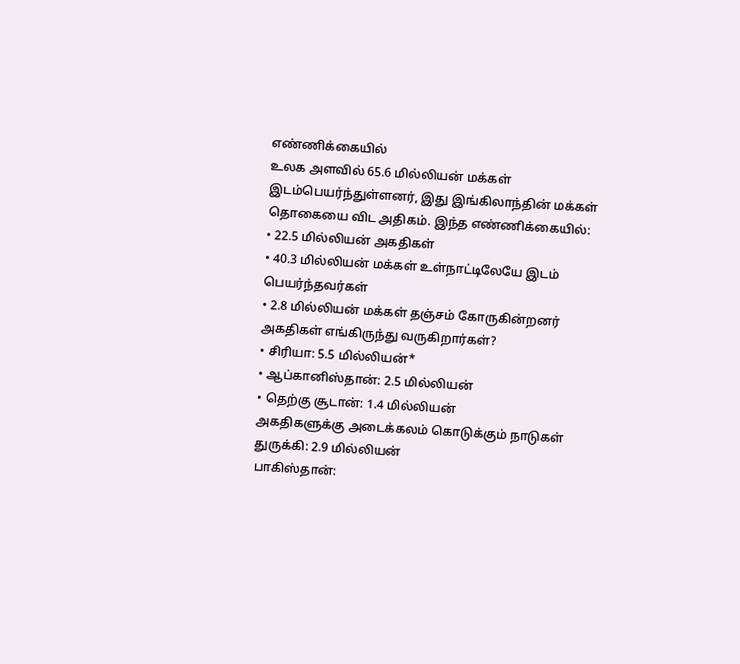எண்ணிக்கையில்
உலக அளவில் 65.6 மில்லியன் மக்கள் இடம்பெயர்ந்துள்ளனர், இது இங்கிலாந்தின் மக்கள் தொகையை விட அதிகம். இந்த எண்ணிக்கையில்:
• 22.5 மில்லியன் அகதிகள்
• 40.3 மில்லியன் மக்கள் உள்நாட்டிலேயே இடம் பெயர்ந்தவர்கள்
• 2.8 மில்லியன் மக்கள் தஞ்சம் கோருகின்றனர்
அகதிகள் எங்கிருந்து வருகிறார்கள்?
• சிரியா: 5.5 மில்லியன்*
• ஆப்கானிஸ்தான்: 2.5 மில்லியன்
• தெற்கு சூடான்: 1.4 மில்லியன்
அகதிகளுக்கு அடைக்கலம் கொடுக்கும் நாடுகள்
துருக்கி: 2.9 மில்லியன்
பாகிஸ்தான்: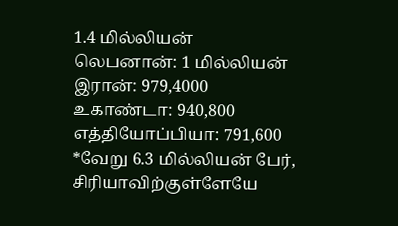1.4 மில்லியன்
லெபனான்: 1 மில்லியன்
இரான்: 979,4000
உகாண்டா: 940,800
எத்தியோப்பியா: 791,600
*வேறு 6.3 மில்லியன் பேர், சிரியாவிற்குள்ளேயே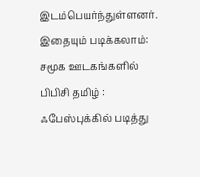இடம்பெயர்ந்துள்ளனர்.
இதையும் படிக்கலாம்:
சமூக ஊடகங்களில் பிபிசி தமிழ் :
ஃபேஸ்புக்கில் படித்து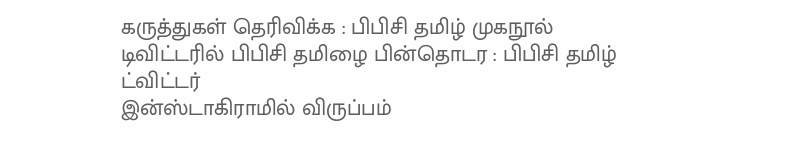கருத்துகள் தெரிவிக்க : பிபிசி தமிழ் முகநூல்
டிவிட்டரில் பிபிசி தமிழை பின்தொடர : பிபிசி தமிழ் ட்விட்டர்
இன்ஸ்டாகிராமில் விருப்பம்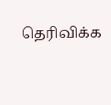தெரிவிக்க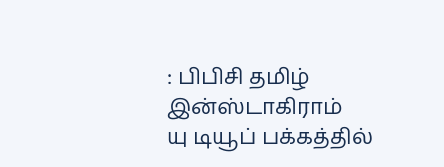: பிபிசி தமிழ் இன்ஸ்டாகிராம்
யு டியூப் பக்கத்தில்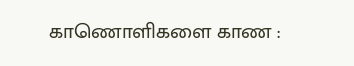காணொளிகளை காண :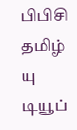பிபிசி தமிழ் யு டியூப்